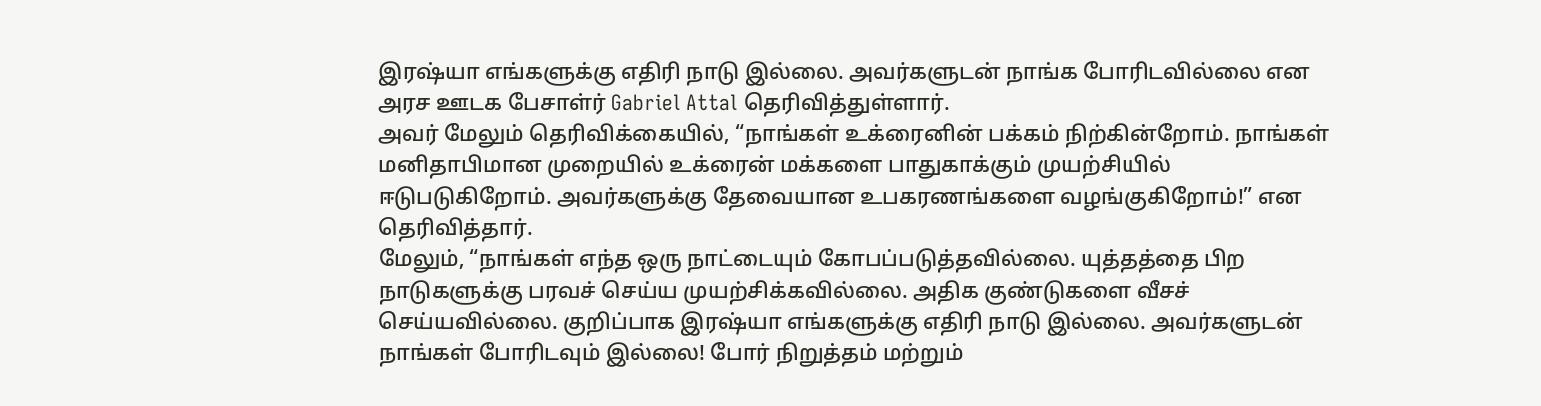இரஷ்யா எங்களுக்கு எதிரி நாடு இல்லை. அவர்களுடன் நாங்க போரிடவில்லை என அரச ஊடக பேசாள்ர் Gabriel Attal தெரிவித்துள்ளார்.
அவர் மேலும் தெரிவிக்கையில், “நாங்கள் உக்ரைனின் பக்கம் நிற்கின்றோம். நாங்கள் மனிதாபிமான முறையில் உக்ரைன் மக்களை பாதுகாக்கும் முயற்சியில் ஈடுபடுகிறோம். அவர்களுக்கு தேவையான உபகரணங்களை வழங்குகிறோம்!” என தெரிவித்தார்.
மேலும், “நாங்கள் எந்த ஒரு நாட்டையும் கோபப்படுத்தவில்லை. யுத்தத்தை பிற நாடுகளுக்கு பரவச் செய்ய முயற்சிக்கவில்லை. அதிக குண்டுகளை வீசச் செய்யவில்லை. குறிப்பாக இரஷ்யா எங்களுக்கு எதிரி நாடு இல்லை. அவர்களுடன் நாங்கள் போரிடவும் இல்லை! போர் நிறுத்தம் மற்றும்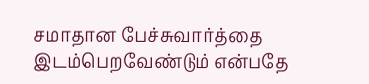சமாதான பேச்சுவார்த்தை இடம்பெறவேண்டும் என்பதே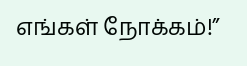எங்கள் நோக்கம்!”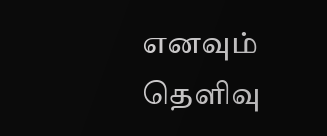எனவும் தெளிவு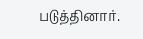படுத்தினார்.